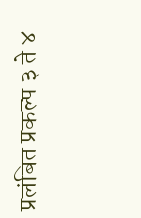प्रलंबित प्रकल्प ३ ते ४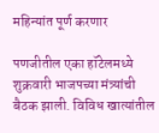महिन्यांत पूर्ण करणार

पणजीतील एका हॉटेलमध्ये शुक्रवारी भाजपच्या मंत्र्यांची बैठक झाली. विविध खात्यांतील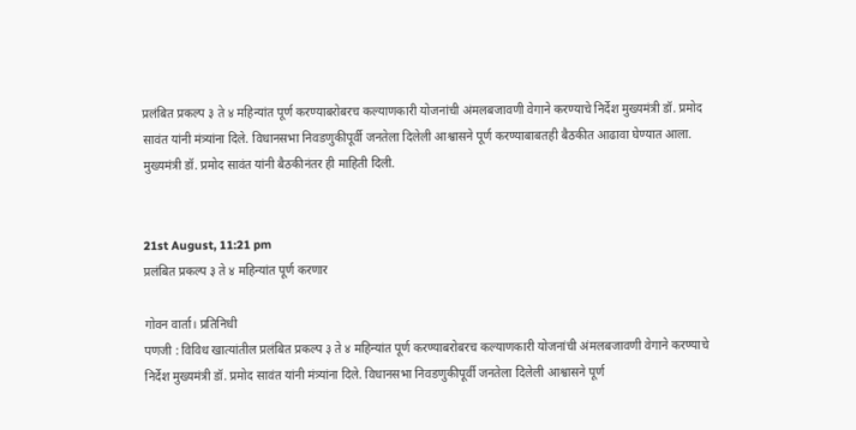प्रलंबित प्रकल्प ३ ते ४ महिन्यांत पूर्ण करण्याबरोबरच कल्याणकारी योजनांची अंमलबजावणी वेगाने करण्याचे निर्देश मुख्यमंत्री डॉ. प्रमोद सावंत यांनी मंत्र्यांना दिले. विधानसभा निवडणुकीपूर्वी जनतेला दिलेली आश्वासने पूर्ण करण्याबाबतही बैठकीत आढावा घेण्यात आला. मुख्यमंत्री डॉ. प्रमोद सावंत यांनी बैठकीनंतर ही माहिती दिली.


21st August, 11:21 pm
प्रलंबित प्रकल्प ३ ते ४ महिन्यांत पूर्ण करणार

गोवन वार्ता। प्रतिनिधी
पणजी : विविध खात्यांतील प्रलंबित प्रकल्प ३ ते ४ महिन्यांत पूर्ण करण्याबरोबरच कल्याणकारी योजनांची अंमलबजावणी वेगाने करण्याचे निर्देश मुख्यमंत्री डॉ. प्रमोद सावंत यांनी मंत्र्यांना दिले. विधानसभा निवडणुकीपूर्वी जनतेला दिलेली आश्वासने पूर्ण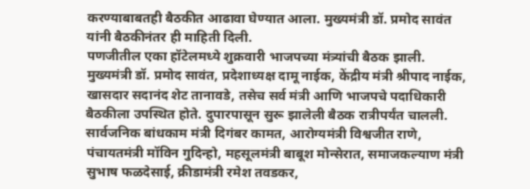करण्याबाबतही बैठकीत आढावा घेण्यात आला. मुख्यमंत्री डॉ. प्रमोद सावंत यांनी बैठकीनंतर ही माहिती दिली.
पणजीतील एका हॉटेलमध्ये शुक्रवारी भाजपच्या मंत्र्यांची बैठक झाली. मुख्यमंत्री डॉ. प्रमोद सावंत, प्रदेशाध्यक्ष दामू नाईक, केंद्रीय मंत्री श्रीपाद नाईक, खासदार सदानंद शेट तानावडे, तसेच सर्व मंत्री आणि भाजपचे पदाधिकारी बैठकीला उपस्थित होते. दुपारपासून सुरू झालेली बैठक रात्रीपर्यंत चालली. सार्वजनिक बांधकाम मंत्री दिगंबर कामत, आरोग्यमंत्री विश्वजीत राणे, पंचायतमंत्री मॉविन गुदिन्हो, महसूलमंत्री बाबूश मोन्सेरात, समाजकल्याण मंत्री सुभाष फळदेसाई, क्रीडामंत्री रमेश तवडकर,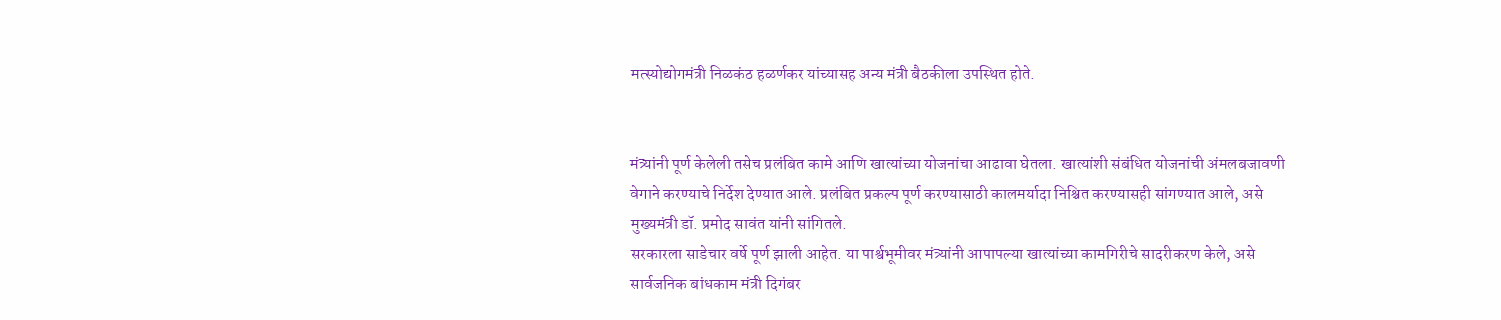मत्स्योद्योगमंत्री निळकंठ हळर्णकर यांच्यासह अन्य मंत्री बैठकीला उपस्थित होते.


मंत्र्यांनी पूर्ण केलेली तसेच प्रलंबित कामे आणि खात्यांच्या योजनांचा आढावा घेतला. खात्यांशी संबंधित योजनांची अंमलबजावणी वेगाने करण्याचे निर्देश देण्यात आले. प्रलंबित प्रकल्प पूर्ण करण्यासाठी कालमर्यादा निश्चित करण्यासही सांगण्यात आले, असे मुख्यमंत्री डॉ. प्रमोद सावंत यांनी सांगितले.
सरकारला साडेचार वर्षे पूर्ण झाली आहेत. या पार्श्वभूमीवर मंत्र्यांनी आपापल्या खात्यांच्या कामगिरीचे सादरीकरण केले, असे सार्वजनिक बांधकाम मंत्री दिगंबर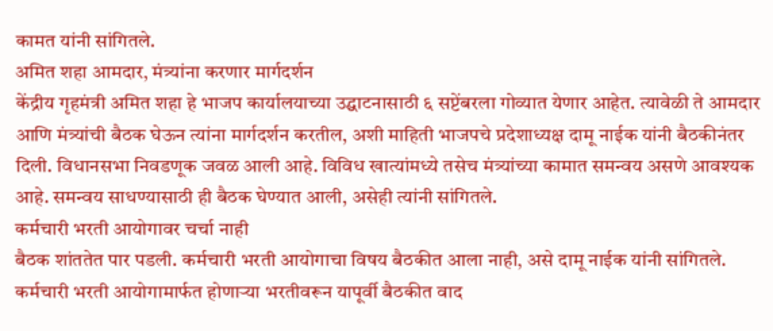कामत यांनी सांगितले.
अमित शहा आमदार, मंत्र्यांना करणार मार्गदर्शन
केंद्रीय गृहमंत्री अमित शहा हे भाजप कार्यालयाच्या उद्घाटनासाठी ६ सप्टेंबरला गोव्यात येणार आहेत. त्यावेळी ते आमदार आणि मंत्र्यांची बैठक घेऊन त्यांना मार्गदर्शन करतील, अशी माहिती भाजपचे प्रदेशाध्यक्ष दामू नाईक यांनी बैठकीनंतर दिली. विधानसभा निवडणूक जवळ आली आहे. विविध खात्यांमध्ये तसेच मंत्र्यांच्या कामात समन्वय असणे आवश्यक आहे. समन्वय साधण्यासाठी ही बैठक घेण्यात आली, असेही त्यांनी सांगितले.
कर्मचारी भरती आयोगावर चर्चा नाही
बैठक शांततेत पार पडली. कर्मचारी भरती आयोगाचा विषय बैठकीत आला नाही, असे दामू नाईक यांनी सांगितले. कर्मचारी भरती आयोगामार्फत होणाऱ्या भरतीवरून यापूर्वी बैठकीत वाद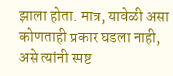झाला होता. मात्र, यावेळी असा कोणताही प्रकार घडला नाही, असे त्यांनी स्पष्ट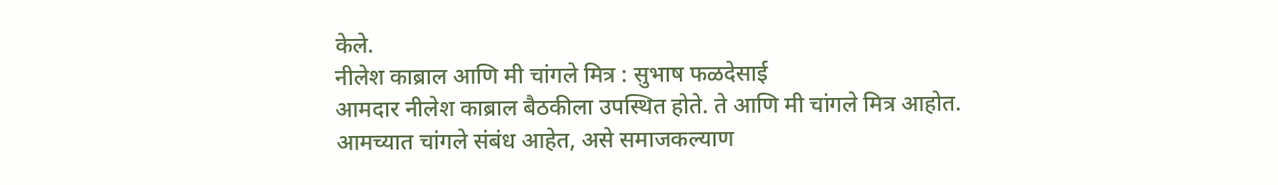केले.
नीलेश काब्राल आणि मी चांगले मित्र : सुभाष फळदेसाई
आमदार नीलेश काब्राल बैठकीला उपस्थित होते. ते आणि मी चांगले मित्र आहोत. आमच्यात चांगले संबंध आहेत, असे समाजकल्याण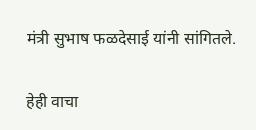मंत्री सुभाष फळदेसाई यांनी सांगितले.

हेही वाचा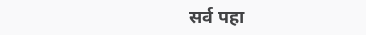सर्व पहा